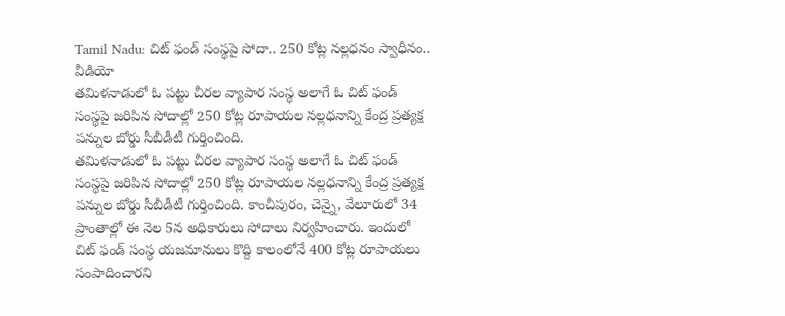Tamil Nadu: చిట్ ఫండ్ సంస్థపై సోదా.. 250 కోట్ల నల్లధనం స్వాధీనం.. వీడియో
తమిళనాడులో ఓ పట్టు చీరల వ్యాపార సంస్థ అలాగే ఓ చిట్ ఫండ్ సంస్థపై జరిపిన సోదాల్లో 250 కోట్ల రూపాయల నల్లధనాన్ని కేంద్ర ప్రత్యక్ష పన్నుల బోర్డు సీబీడీటీ గుర్తించింది.
తమిళనాడులో ఓ పట్టు చీరల వ్యాపార సంస్థ అలాగే ఓ చిట్ ఫండ్ సంస్థపై జరిపిన సోదాల్లో 250 కోట్ల రూపాయల నల్లధనాన్ని కేంద్ర ప్రత్యక్ష పన్నుల బోర్డు సీబీడీటీ గుర్తించింది. కాంచీపురం, చెన్నై, వేలూరులో 34 ప్రాంతాల్లో ఈ నెల 5న అధికారులు సోదాలు నిర్వహించారు. ఇందులో చిట్ ఫండ్ సంస్థ యజమానులు కొద్ది కాలంలోనే 400 కోట్ల రూపాయలు సంపాదించారని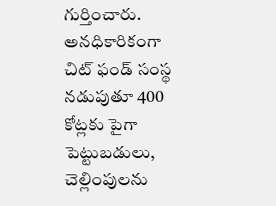గుర్తించారు. అనధికారికంగా చిట్ ఫండ్ సంస్థ నడుపుతూ 400 కోట్లకు పైగా పెట్టుబడులు, చెల్లింపులను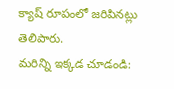క్యాష్ రూపంలో జరిపినట్లు తెలిపారు.
మరిన్ని ఇక్కడ చూడండి: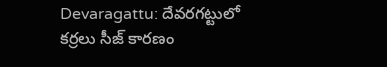Devaragattu: దేవరగట్టులో కర్రలు సీజ్ కారణం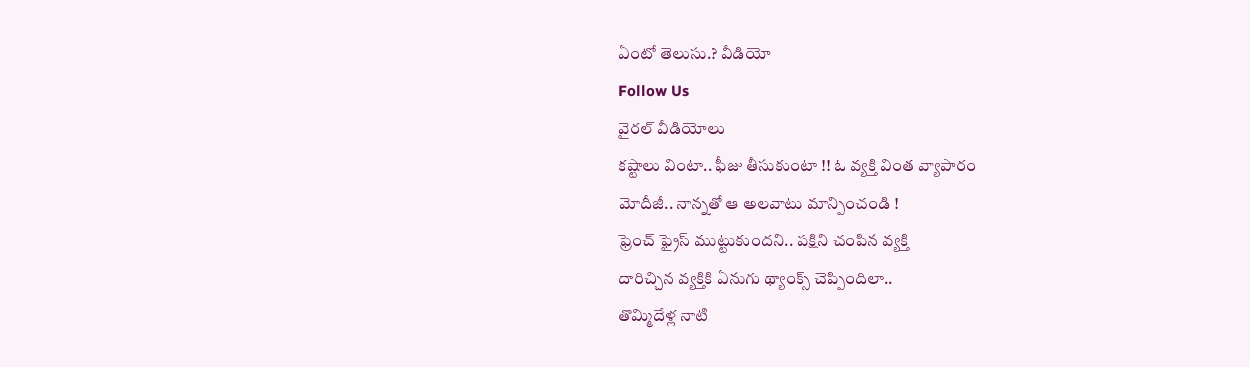ఏంటో తెలుసు.? వీడియో
Follow Us
వైరల్ వీడియోలు
కష్టాలు వింటా.. ఫీజు తీసుకుంటా !! ఓ వ్యక్తి వింత వ్యాపారం
మోదీజీ.. నాన్నతో ఆ అలవాటు మాన్పించండి !
ఫ్రెంచ్ ఫ్రైస్ ముట్టుకుందని.. పక్షిని చంపిన వ్యక్తి
దారిచ్చిన వ్యక్తికి ఏనుగు థ్యాంక్స్ చెప్పిందిలా..
తొమ్మిదేళ్ల నాటి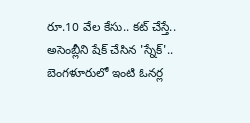రూ.10 వేల కేసు.. కట్ చేస్తే..
అసెంబ్లీని షేక్ చేసిన 'స్నేక్'..
బెంగళూరులో ఇంటి ఓనర్ల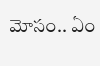మోసం.. ఏం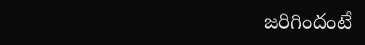జరిగిందంటే